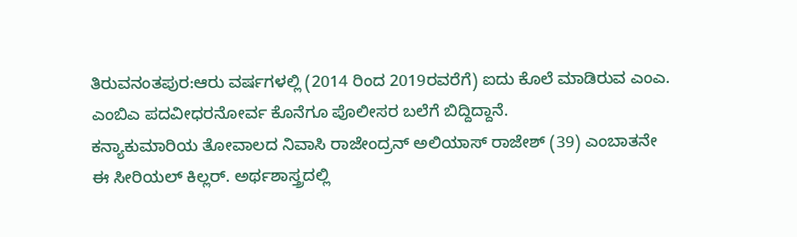ತಿರುವನಂತಪುರ:ಆರು ವರ್ಷಗಳಲ್ಲಿ (2014 ರಿಂದ 2019ರವರೆಗೆ) ಐದು ಕೊಲೆ ಮಾಡಿರುವ ಎಂಎ. ಎಂಬಿಎ ಪದವೀಧರನೋರ್ವ ಕೊನೆಗೂ ಪೊಲೀಸರ ಬಲೆಗೆ ಬಿದ್ದಿದ್ದಾನೆ.
ಕನ್ಯಾಕುಮಾರಿಯ ತೋವಾಲದ ನಿವಾಸಿ ರಾಜೇಂದ್ರನ್‌ ಅಲಿಯಾಸ್‌ ರಾಜೇಶ್‌ (39) ಎಂಬಾತನೇ ಈ ಸೀರಿಯಲ್‌ ಕಿಲ್ಲರ್‌. ಅರ್ಥಶಾಸ್ತ್ರದಲ್ಲಿ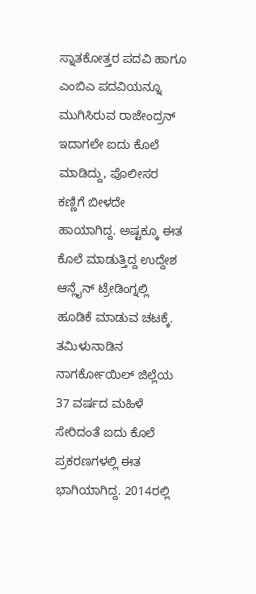ಸ್ನಾತಕೋತ್ತರ ಪದವಿ ಹಾಗೂ ಎಂಬಿಎ ಪದವಿಯನ್ನೂ ಮುಗಿಸಿರುವ ರಾಜೇಂದ್ರನ್‌ ಇದಾಗಲೇ ಐದು ಕೊಲೆ ಮಾಡಿದ್ದು, ಪೊಲೀಸರ ಕಣ್ಣಿಗೆ ಬೀಳದೇ ಹಾಯಾಗಿದ್ದ. ಅಷ್ಟಕ್ಕೂ ಈತ ಕೊಲೆ ಮಾಡುತ್ತಿದ್ದ ಉದ್ದೇಶ ಆನ್ಲೈನ್ ಟ್ರೇಡಿಂಗ್ನಲ್ಲಿ ಹೂಡಿಕೆ ಮಾಡುವ ಚಟಕ್ಕೆ.
ತಮಿಳುನಾಡಿನ ನಾಗರ್ಕೋಯಿಲ್ ಜಿಲ್ಲೆಯ 37 ವರ್ಷದ ಮಹಿಳೆ ಸೇರಿದಂತೆ ಐದು ಕೊಲೆ ಪ್ರಕರಣಗಳಲ್ಲಿ ಈತ ಭಾಗಿಯಾಗಿದ್ದ. 2014ರಲ್ಲಿ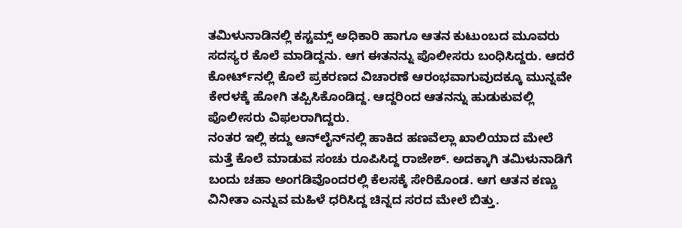ತಮಿಳುನಾಡಿನಲ್ಲಿ ಕಸ್ಟಮ್ಸ್ ಅಧಿಕಾರಿ ಹಾಗೂ ಆತನ ಕುಟುಂಬದ ಮೂವರು ಸದಸ್ಯರ ಕೊಲೆ ಮಾಡಿದ್ದನು. ಆಗ ಈತನನ್ನು ಪೊಲೀಸರು ಬಂಧಿಸಿದ್ದರು. ಆದರೆ ಕೋರ್ಟ್‌ನಲ್ಲಿ ಕೊಲೆ ಪ್ರಕರಣದ ವಿಚಾರಣೆ ಆರಂಭವಾಗುವುದಕ್ಕೂ ಮುನ್ನವೇ ಕೇರಳಕ್ಕೆ ಹೋಗಿ ತಪ್ಪಿಸಿಕೊಂಡಿದ್ದ. ಆದ್ದರಿಂದ ಆತನನ್ನು ಹುಡುಕುವಲ್ಲಿ ಪೊಲೀಸರು ವಿಫಲರಾಗಿದ್ದರು.
ನಂತರ ಇಲ್ಲಿ ಕದ್ದು ಆನ್‌ಲೈನ್‌ನಲ್ಲಿ ಹಾಕಿದ ಹಣವೆಲ್ಲಾ ಖಾಲಿಯಾದ ಮೇಲೆ ಮತ್ತೆ ಕೊಲೆ ಮಾಡುವ ಸಂಚು ರೂಪಿಸಿದ್ದ ರಾಜೇಶ್‌. ಅದಕ್ಕಾಗಿ ತಮಿಳುನಾಡಿಗೆ ಬಂದು ಚಹಾ ಅಂಗಡಿವೊಂದರಲ್ಲಿ ಕೆಲಸಕ್ಕೆ ಸೇರಿಕೊಂಡ. ಆಗ ಆತನ ಕಣ್ಣು ವಿನೀತಾ ಎನ್ನುವ ಮಹಿಳೆ ಧರಿಸಿದ್ದ ಚಿನ್ನದ ಸರದ ಮೇಲೆ ಬಿತ್ತು.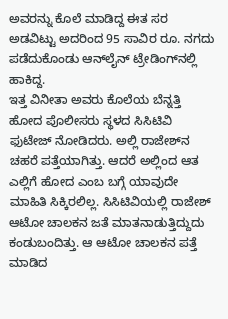ಅವರನ್ನು ಕೊಲೆ ಮಾಡಿದ್ದ ಈತ ಸರ ಅಡವಿಟ್ಟು ಅದರಿಂದ 95 ಸಾವಿರ ರೂ. ನಗದು ಪಡೆದುಕೊಂಡು ಆನ್‌ಲೈನ್‌ ಟ್ರೇಡಿಂಗ್‌ನಲ್ಲಿ ಹಾಕಿದ್ದ.
ಇತ್ತ ವಿನೀತಾ ಅವರು ಕೊಲೆಯ ಬೆನ್ನತ್ತಿ ಹೋದ ಪೊಲೀಸರು ಸ್ಥಳದ ಸಿಸಿಟಿವಿ ಫುಟೇಜ್‌ ನೋಡಿದರು. ಅಲ್ಲಿ ರಾಜೇಶ್‌ನ ಚಹರೆ ಪತ್ತೆಯಾಗಿತ್ತು. ಆದರೆ ಅಲ್ಲಿಂದ ಆತ ಎಲ್ಲಿಗೆ ಹೋದ ಎಂಬ ಬಗ್ಗೆ ಯಾವುದೇ ಮಾಹಿತಿ ಸಿಕ್ಕಿರಲಿಲ್ಲ. ಸಿಸಿಟಿವಿಯಲ್ಲಿ ರಾಜೇಶ್‌ ಆಟೋ ಚಾಲಕನ ಜತೆ ಮಾತನಾಡುತ್ತಿದ್ದುದು ಕಂಡುಬಂದಿತ್ತು. ಆ ಆಟೋ ಚಾಲಕನ ಪತ್ತೆ ಮಾಡಿದ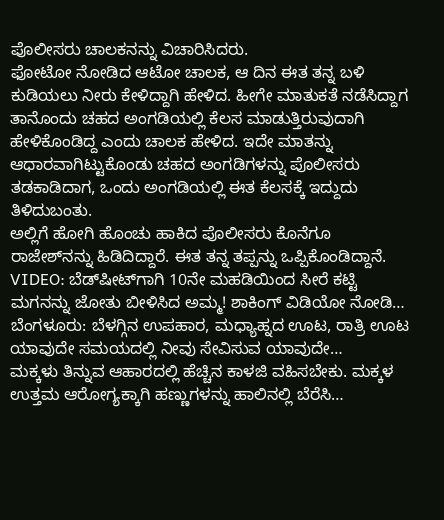ಪೊಲೀಸರು ಚಾಲಕನನ್ನು ವಿಚಾರಿಸಿದರು.
ಫೋಟೋ ನೋಡಿದ ಆಟೋ ಚಾಲಕ, ಆ ದಿನ ಈತ ತನ್ನ ಬಳಿ ಕುಡಿಯಲು ನೀರು ಕೇಳಿದ್ದಾಗಿ ಹೇಳಿದ. ಹೀಗೇ ಮಾತುಕತೆ ನಡೆಸಿದ್ದಾಗ ತಾನೊಂದು ಚಹದ ಅಂಗಡಿಯಲ್ಲಿ ಕೆಲಸ ಮಾಡುತ್ತಿರುವುದಾಗಿ ಹೇಳಿಕೊಂಡಿದ್ದ ಎಂದು ಚಾಲಕ ಹೇಳಿದ. ಇದೇ ಮಾತನ್ನು ಆಧಾರವಾಗಿಟ್ಟುಕೊಂಡು ಚಹದ ಅಂಗಡಿಗಳನ್ನು ಪೊಲೀಸರು ತಡಕಾಡಿದಾಗ, ಒಂದು ಅಂಗಡಿಯಲ್ಲಿ ಈತ ಕೆಲಸಕ್ಕೆ ಇದ್ದುದು ತಿಳಿದುಬಂತು.
ಅಲ್ಲಿಗೆ ಹೋಗಿ ಹೊಂಚು ಹಾಕಿದ ಪೊಲೀಸರು ಕೊನೆಗೂ ರಾಜೇಶ್‌ನನ್ನು ಹಿಡಿದಿದ್ದಾರೆ. ಈತ ತನ್ನ ತಪ್ಪನ್ನು ಒಪ್ಪಿಕೊಂಡಿದ್ದಾನೆ.
VIDEO: ಬೆಡ್‌ಷೀಟ್‌ಗಾಗಿ 10ನೇ ಮಹಡಿಯಿಂದ ಸೀರೆ ಕಟ್ಟಿ ಮಗನನ್ನು ಜೋತು ಬೀಳಿಸಿದ ಅಮ್ಮ! ಶಾಕಿಂಗ್‌ ವಿಡಿಯೋ ನೋಡಿ…
ಬೆಂಗಳೂರು: ಬೆಳಗ್ಗಿನ ಉಪಹಾರ, ಮಧ್ಯಾಹ್ನದ ಊಟ, ರಾತ್ರಿ ಊಟ ಯಾವುದೇ ಸಮಯದಲ್ಲಿ ನೀವು ಸೇವಿಸುವ ಯಾವುದೇ…
ಮಕ್ಕಳು ತಿನ್ನುವ ಆಹಾರದಲ್ಲಿ ಹೆಚ್ಚಿನ ಕಾಳಜಿ ವಹಿಸಬೇಕು. ಮಕ್ಕಳ ಉತ್ತಮ ಆರೋಗ್ಯಕ್ಕಾಗಿ ಹಣ್ಣುಗಳನ್ನು ಹಾಲಿನಲ್ಲಿ ಬೆರೆಸಿ…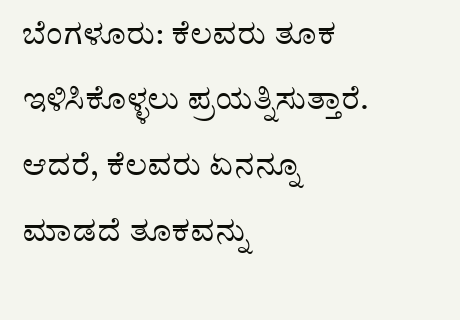ಬೆಂಗಳೂರು: ಕೆಲವರು ತೂಕ ಇಳಿಸಿಕೊಳ್ಳಲು ಪ್ರಯತ್ನಿಸುತ್ತಾರೆ. ಆದರೆ, ಕೆಲವರು ಏನನ್ನೂ ಮಾಡದೆ ತೂಕವನ್ನು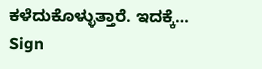ಕಳೆದುಕೊಳ್ಳುತ್ತಾರೆ. ಇದಕ್ಕೆ…
Sign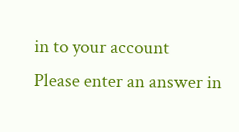in to your account
Please enter an answer in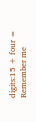digits:15 + four =
Remember me